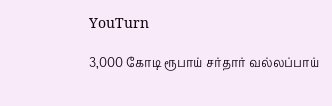YouTurn

3,000 கோடி ரூபாய் சர்தார் வல்லப்பாய்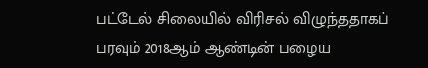பட்டேல் சிலையில் விரிசல் விழுந்ததாகப் பரவும் 2018ஆம் ஆண்டின் பழைய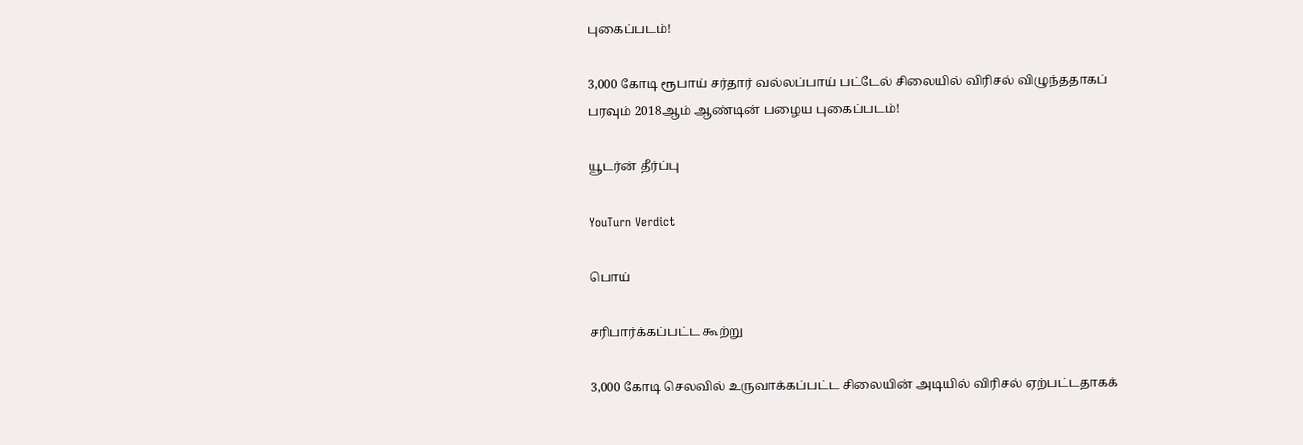புகைப்படம்!

3,000 கோடி ரூபாய் சர்தார் வல்லப்பாய் பட்டேல் சிலையில் விரிசல் விழுந்ததாகப் பரவும் 2018ஆம் ஆண்டின் பழைய புகைப்படம்!

யூடர்ன் தீர்ப்பு

YouTurn Verdict

பொய்

சரிபார்க்கப்பட்ட கூற்று

3,000 கோடி செலவில் உருவாக்கப்பட்ட சிலையின் அடியில் விரிசல் ஏற்பட்டதாகக்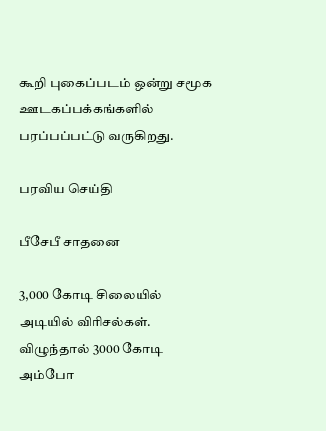கூறி புகைப்படம் ஒன்று சமூக ஊடகப்பக்கங்களில் பரப்பப்பட்டு வருகிறது.

பரவிய செய்தி

பீசேபீ சாதனை

3,000 கோடி சிலையில் அடியில் விரிசல்கள். விழுந்தால் 3000 கோடி அம்போ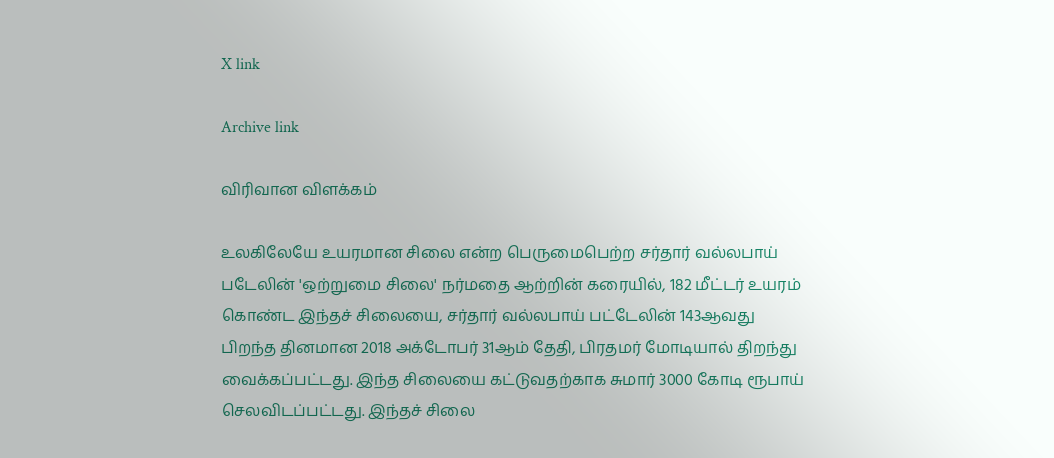X link

Archive link

விரிவான விளக்கம்

உலகிலேயே உயரமான சிலை என்ற பெருமைபெற்ற சர்தார் வல்லபாய் படேலின் 'ஒற்றுமை சிலை' நர்மதை ஆற்றின் கரையில், 182 மீட்டர் உயரம் கொண்ட இந்தச் சிலையை, சர்தார் வல்லபாய் பட்டேலின் 143ஆவது பிறந்த தினமான 2018 அக்டோபர் 31ஆம் தேதி, பிரதமர் மோடியால் திறந்து வைக்கப்பட்டது. இந்த சிலையை கட்டுவதற்காக சுமார் 3000 கோடி ரூபாய் செலவிடப்பட்டது. இந்தச் சிலை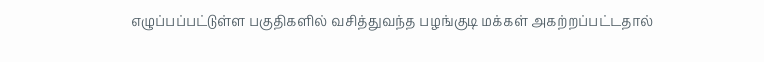எழுப்பப்பட்டுள்ள பகுதிகளில் வசித்துவந்த பழங்குடி மக்கள் அகற்றப்பட்டதால்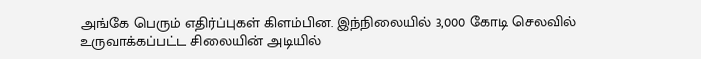அங்கே பெரும் எதிர்ப்புகள் கிளம்பின. இந்நிலையில் 3,000 கோடி செலவில் உருவாக்கப்பட்ட சிலையின் அடியில்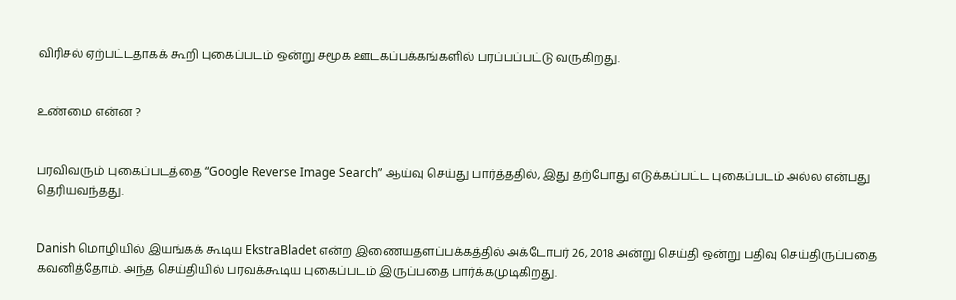விரிசல் ஏற்பட்டதாகக் கூறி புகைப்படம் ஒன்று சமூக ஊடகப்பக்கங்களில் பரப்பப்பட்டு வருகிறது.


உண்மை என்ன ?


பரவிவரும் புகைப்படத்தை “Google Reverse Image Search” ஆய்வு செய்து பார்த்ததில், இது தற்போது எடுக்கப்பட்ட புகைப்படம் அல்ல என்பது தெரியவந்தது.


Danish மொழியில் இயங்கக் கூடிய EkstraBladet என்ற இணையதளப்பக்கத்தில் அக்டோபர் 26, 2018 அன்று செய்தி ஒன்று பதிவு செய்திருப்பதை கவனித்தோம். அந்த செய்தியில் பரவக்கூடிய புகைப்படம் இருப்பதை பார்க்கமுடிகிறது.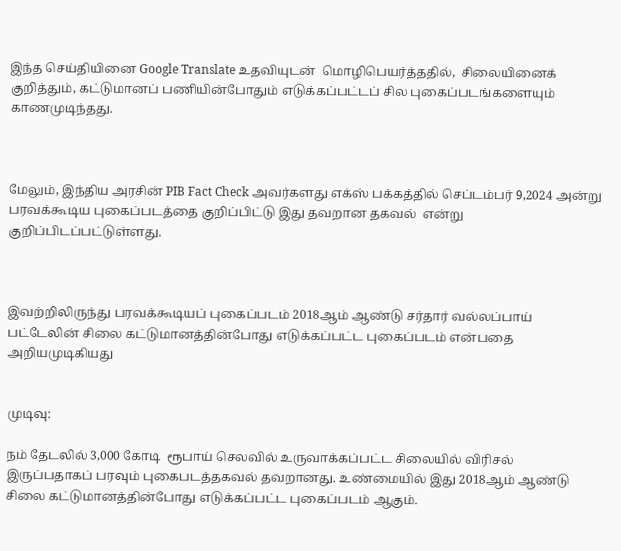இந்த செய்தியினை Google Translate உதவியுடன்  மொழிபெயர்த்ததில்,  சிலையினைக் குறித்தும், கட்டுமானப் பணியின்போதும் எடுக்கப்பட்டப் சில புகைப்படங்களையும் காணமுடிந்தது.



மேலும், இந்திய அரசின் PIB Fact Check அவர்களது எக்ஸ் பக்கத்தில் செப்டம்பர் 9,2024 அன்று பரவக்கூடிய புகைப்படத்தை குறிப்பிட்டு இது தவறான தகவல்  என்று குறிப்பிடப்பட்டுள்ளது.



இவற்றிலிருந்து பரவக்கூடியப் புகைப்படம் 2018ஆம் ஆண்டு சர்தார் வல்லப்பாய் பட்டேலின் சிலை கட்டுமானத்தின்போது எடுக்கப்பட்ட புகைப்படம் என்பதை அறியமுடிகியது


முடிவு:

நம் தேடலில் 3,000 கோடி  ரூபாய் செலவில் உருவாக்கப்பட்ட சிலையில் விரிசல் இருப்பதாகப் பரவும் புகைபடத்தகவல் தவறானது. உண்மையில் இது 2018ஆம் ஆண்டு சிலை கட்டுமானத்தின்போது எடுக்கப்பட்ட புகைப்படம் ஆகும்.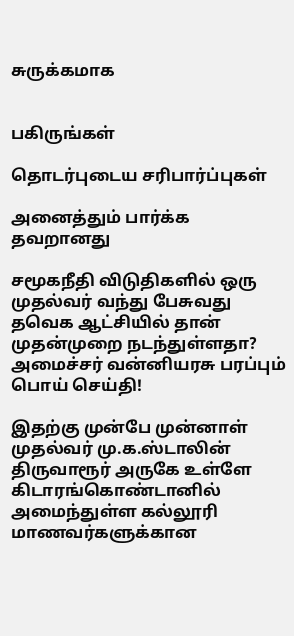சுருக்கமாக


பகிருங்கள்

தொடர்புடைய சரிபார்ப்புகள்

அனைத்தும் பார்க்க
தவறானது

சமூகநீதி விடுதிகளில் ஒரு முதல்வர் வந்து பேசுவது தவெக ஆட்சியில் தான் முதன்முறை நடந்துள்ளதா? அமைச்சர் வன்னியரசு பரப்பும் பொய் செய்தி!

இதற்கு முன்பே முன்னாள் முதல்வர் மு.க.ஸ்டாலின் திருவாரூர் அருகே உள்ளே கிடாரங்கொண்டானில் அமைந்துள்ள கல்லூரி மாணவர்களுக்கான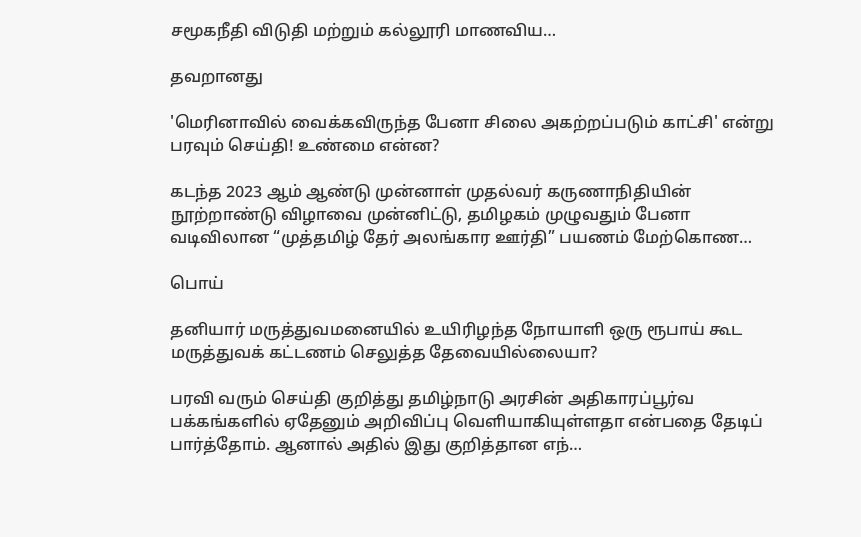சமூகநீதி விடுதி மற்றும் கல்லூரி மாணவிய…

தவறானது

'மெரினாவில் வைக்கவிருந்த பேனா சிலை அகற்றப்படும் காட்சி' என்று பரவும் செய்தி! உண்மை என்ன?

கடந்த 2023 ஆம் ஆண்டு முன்னாள் முதல்வர் கருணாநிதியின் நூற்றாண்டு விழாவை முன்னிட்டு, தமிழகம் முழுவதும் பேனா வடிவிலான “முத்தமிழ் தேர் அலங்கார ஊர்தி” பயணம் மேற்கொண…

பொய்

தனியார் மருத்துவமனையில் உயிரிழந்த நோயாளி ஒரு ரூபாய் கூட மருத்துவக் கட்டணம் செலுத்த தேவையில்லையா?

பரவி வரும் செய்தி குறித்து தமிழ்நாடு அரசின் அதிகாரப்பூர்வ பக்கங்களில் ஏதேனும் அறிவிப்பு வெளியாகியுள்ளதா என்பதை தேடிப் பார்த்தோம். ஆனால் அதில் இது குறித்தான எந்…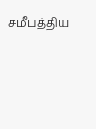சமீபத்திய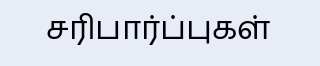சரிபார்ப்புகள்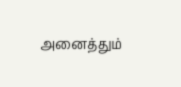அனைத்தும்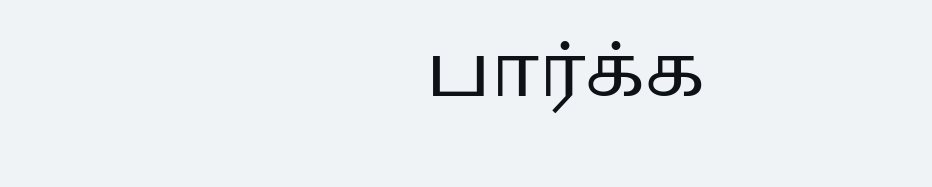பார்க்க